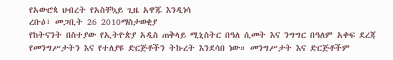የአውሮጳ ህብረት የአስቸኳይ ጊዜ አዋጁ እንዲነሳ
ረቡዕ፣ መጋቢት 26 2010ማስታወቂያ
የከትናንት በስተያው የኢትዮጵያ አዲስ ጠቅላይ ሚኒስትር በዓለ ሲመት እና ንግግር በዓለም አቀፍ ደረጃ የመንግሥታትን እና የተለያዩ ድርጅቶችን ትኩረት እንደሳበ ነው። መንግሥታት እና ድርጅቶችም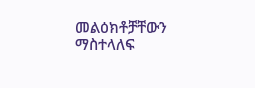መልዕክቶቻቸውን ማስተላለፍ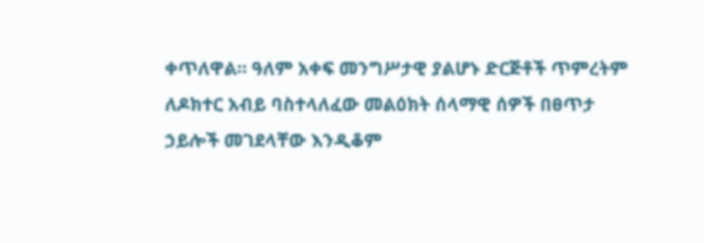ቀጥለዋል። ዓለም አቀፍ መንግሥታዊ ያልሆኑ ድርጅቶች ጥምረትም ለዶክተር አብይ ባስተላለፈው መልዕክት ሰላማዊ ሰዎች በፀጥታ ኃይሎች መገደላቸው እንዲቆም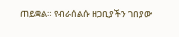ጠይቋል። የብራሰልሱ ዘጋቢያችን ገበያው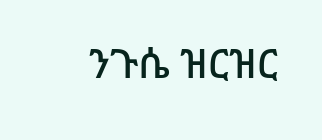ንጉሴ ዝርዝር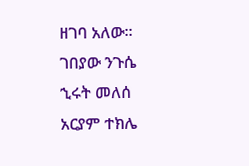ዘገባ አለው።
ገበያው ንጉሴ
ኂሩት መለሰ
አርያም ተክሌ